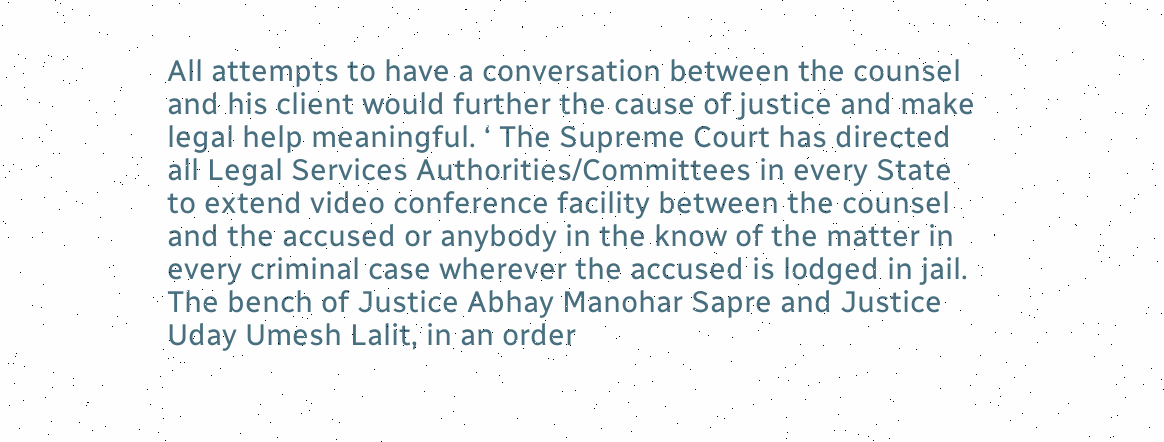All attempts to have a conversation between the counsel and his client would further the cause of justice and make legal help meaningful. ‘ The Supreme Court has directed all Legal Services Authorities/Committees in every State to extend video conference facility between the counsel and the accused or anybody in the know of the matter in every criminal case wherever the accused is lodged in jail. The bench of Justice Abhay Manohar Sapre and Justice Uday Umesh Lalit, in an order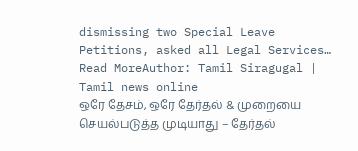dismissing two Special Leave Petitions, asked all Legal Services…
Read MoreAuthor: Tamil Siragugal | Tamil news online
ஒரே தேசம், ஒரே தேர்தல் & முறையை செயல்படுத்த முடியாது – தேர்தல்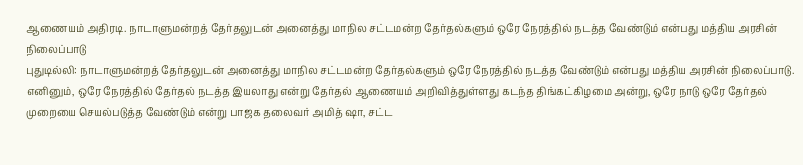ஆணையம் அதிரடி. நாடாளுமன்றத் தேர்தலுடன் அனைத்து மாநில சட்டமன்ற தேர்தல்களும் ஒரே நேரத்தில் நடத்த வேண்டும் என்பது மத்திய அரசின் நிலைப்பாடு
புதுடில்லி: நாடாளுமன்றத் தேர்தலுடன் அனைத்து மாநில சட்டமன்ற தேர்தல்களும் ஒரே நேரத்தில் நடத்த வேண்டும் என்பது மத்திய அரசின் நிலைப்பாடு. எனினும், ஒரே நேரத்தில் தேர்தல் நடத்த இயலாது என்று தேர்தல் ஆணையம் அறிவித்துள்ளது கடந்த திங்கட்கிழமை அன்று, ஒரே நாடு ஒரே தேர்தல் முறையை செயல்படுத்த வேண்டும் என்று பாஜக தலைவர் அமித் ஷா, சட்ட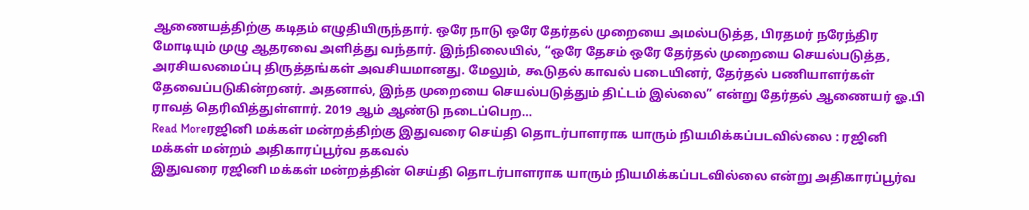ஆணையத்திற்கு கடிதம் எழுதியிருந்தார். ஒரே நாடு ஒரே தேர்தல் முறையை அமல்படுத்த, பிரதமர் நரேந்திர மோடியும் முழு ஆதரவை அளித்து வந்தார். இந்நிலையில், “ஒரே தேசம் ஒரே தேர்தல் முறையை செயல்படுத்த, அரசியலமைப்பு திருத்தங்கள் அவசியமானது. மேலும், கூடுதல் காவல் படையினர், தேர்தல் பணியாளர்கள் தேவைப்படுகின்றனர். அதனால், இந்த முறையை செயல்படுத்தும் திட்டம் இல்லை” என்று தேர்தல் ஆணையர் ஓ.பி ராவத் தெரிவித்துள்ளார். 2019 ஆம் ஆண்டு நடைப்பெற…
Read Moreரஜினி மக்கள் மன்றத்திற்கு இதுவரை செய்தி தொடர்பாளராக யாரும் நியமிக்கப்படவில்லை : ரஜினி மக்கள் மன்றம் அதிகாரப்பூர்வ தகவல்
இதுவரை ரஜினி மக்கள் மன்றத்தின் செய்தி தொடர்பாளராக யாரும் நியமிக்கப்படவில்லை என்று அதிகாரப்பூர்வ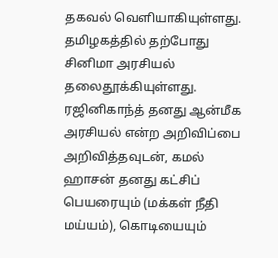தகவல் வெளியாகியுள்ளது. தமிழகத்தில் தற்போது சினிமா அரசியல் தலைதூக்கியுள்ளது. ரஜினிகாந்த் தனது ஆன்மீக அரசியல் என்ற அறிவிப்பை அறிவித்தவுடன், கமல் ஹாசன் தனது கட்சிப் பெயரையும் (மக்கள் நீதி மய்யம்), கொடியையும்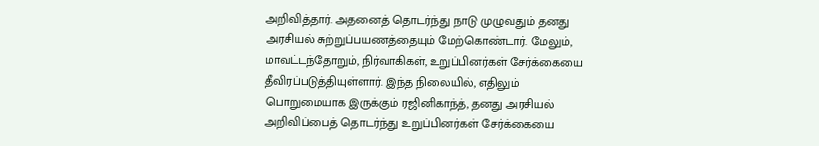அறிவித்தார். அதனைத் தொடர்ந்து நாடு முழுவதும் தனது அரசியல் சுற்றுப்பயணத்தையும் மேற்கொண்டார். மேலும், மாவட்டந்தோறும், நிர்வாகிகள், உறுப்பினர்கள் சேர்க்கையை தீவிரப்படுத்தியுள்ளார். இந்த நிலையில், எதிலும் பொறுமையாக இருக்கும் ரஜினிகாந்த், தனது அரசியல் அறிவிப்பைத் தொடர்ந்து உறுப்பினர்கள் சேர்க்கையை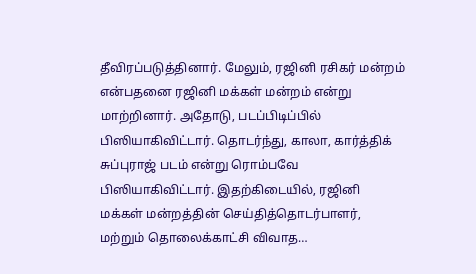தீவிரப்படுத்தினார். மேலும், ரஜினி ரசிகர் மன்றம் என்பதனை ரஜினி மக்கள் மன்றம் என்று மாற்றினார். அதோடு, படப்பிடிப்பில் பிஸியாகிவிட்டார். தொடர்ந்து, காலா, கார்த்திக் சுப்புராஜ் படம் என்று ரொம்பவே பிஸியாகிவிட்டார். இதற்கிடையில், ரஜினி மக்கள் மன்றத்தின் செய்தித்தொடர்பாளர், மற்றும் தொலைக்காட்சி விவாத…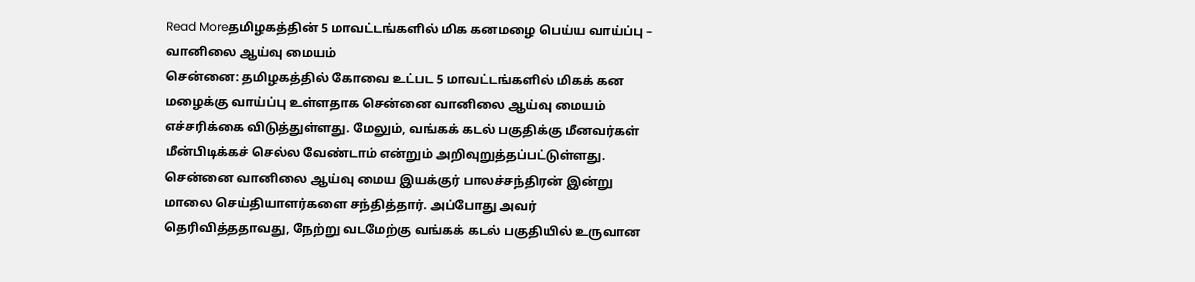Read Moreதமிழகத்தின் 5 மாவட்டங்களில் மிக கனமழை பெய்ய வாய்ப்பு – வானிலை ஆய்வு மையம்
சென்னை: தமிழகத்தில் கோவை உட்பட 5 மாவட்டங்களில் மிகக் கன மழைக்கு வாய்ப்பு உள்ளதாக சென்னை வானிலை ஆய்வு மையம் எச்சரிக்கை விடுத்துள்ளது. மேலும், வங்கக் கடல் பகுதிக்கு மீனவர்கள் மீன்பிடிக்கச் செல்ல வேண்டாம் என்றும் அறிவுறுத்தப்பட்டுள்ளது. சென்னை வானிலை ஆய்வு மைய இயக்குர் பாலச்சந்திரன் இன்று மாலை செய்தியாளர்களை சந்தித்தார். அப்போது அவர் தெரிவித்ததாவது, நேற்று வடமேற்கு வங்கக் கடல் பகுதியில் உருவான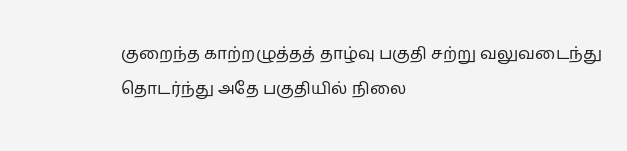குறைந்த காற்றழுத்தத் தாழ்வு பகுதி சற்று வலுவடைந்து தொடர்ந்து அதே பகுதியில் நிலை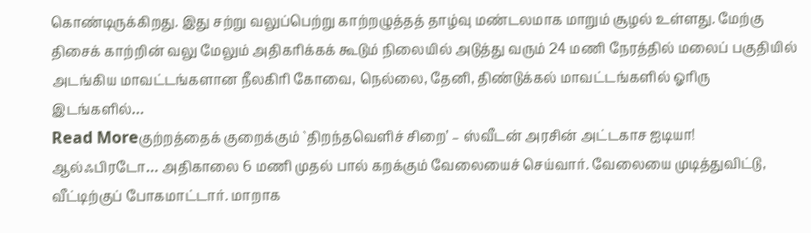கொண்டிருக்கிறது. இது சற்று வலுப்பெற்று காற்றழுத்தத் தாழ்வு மண்டலமாக மாறும் சூழல் உள்ளது. மேற்கு திசைக் காற்றின் வலு மேலும் அதிகரிக்கக் கூடும் நிலையில் அடுத்து வரும் 24 மணி நேரத்தில் மலைப் பகுதியில் அடங்கிய மாவட்டங்களான நீலகிரி கோவை, நெல்லை, தேனி, திண்டுக்கல் மாவட்டங்களில் ஓரிரு இடங்களில்…
Read Moreகுற்றத்தைக் குறைக்கும் `திறந்தவெளிச் சிறை’ – ஸ்வீடன் அரசின் அட்டகாச ஐடியா!
ஆல்ஃபிரடோ… அதிகாலை 6 மணி முதல் பால் கறக்கும் வேலையைச் செய்வார். வேலையை முடித்துவிட்டு, வீட்டிற்குப் போகமாட்டார். மாறாக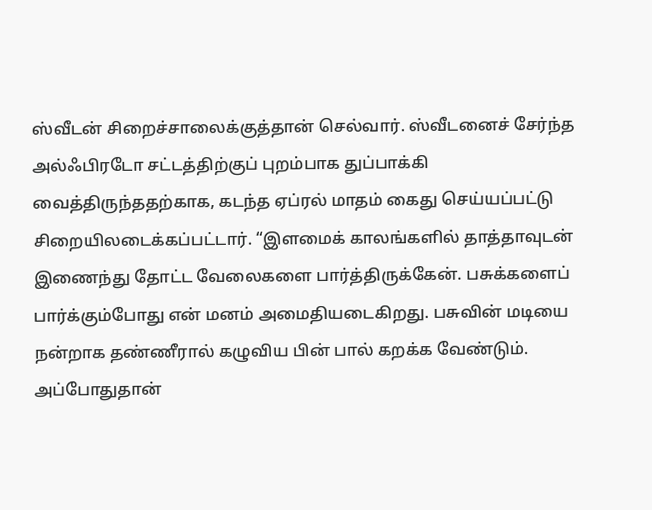ஸ்வீடன் சிறைச்சாலைக்குத்தான் செல்வார். ஸ்வீடனைச் சேர்ந்த அல்ஃபிரடோ சட்டத்திற்குப் புறம்பாக துப்பாக்கி வைத்திருந்ததற்காக, கடந்த ஏப்ரல் மாதம் கைது செய்யப்பட்டு சிறையிலடைக்கப்பட்டார். “இளமைக் காலங்களில் தாத்தாவுடன் இணைந்து தோட்ட வேலைகளை பார்த்திருக்கேன். பசுக்களைப் பார்க்கும்போது என் மனம் அமைதியடைகிறது. பசுவின் மடியை நன்றாக தண்ணீரால் கழுவிய பின் பால் கறக்க வேண்டும். அப்போதுதான்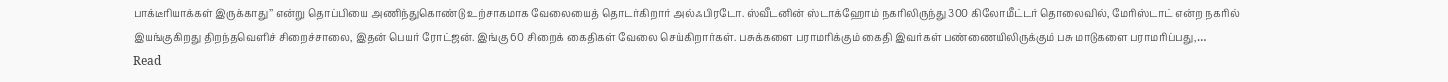பாக்டீரியாக்கள் இருக்காது’’ என்று தொப்பியை அணிந்துகொண்டு உற்சாகமாக வேலையைத் தொடர்கிறார் அல்ஃபிரடோ. ஸ்வீடனின் ஸ்டாக்ஹோம் நகரிலிருந்து 300 கிலோமீட்டர் தொலைவில், மேரிஸ்டாட் என்ற நகரில் இயங்குகிறது திறந்தவெளிச் சிறைச்சாலை, இதன் பெயர் ரோட்ஜன். இங்கு 60 சிறைக் கைதிகள் வேலை செய்கிறார்கள். பசுக்களை பராமரிக்கும் கைதி இவர்கள் பண்ணையிலிருக்கும் பசு மாடுகளை பராமரிப்பது,…
Read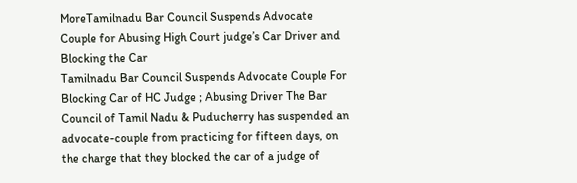MoreTamilnadu Bar Council Suspends Advocate Couple for Abusing High Court judge’s Car Driver and Blocking the Car
Tamilnadu Bar Council Suspends Advocate Couple For Blocking Car of HC Judge ; Abusing Driver The Bar Council of Tamil Nadu & Puducherry has suspended an advocate-couple from practicing for fifteen days, on the charge that they blocked the car of a judge of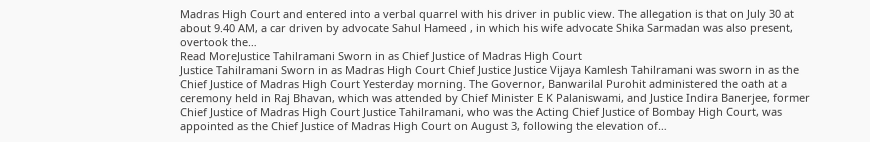Madras High Court and entered into a verbal quarrel with his driver in public view. The allegation is that on July 30 at about 9.40 AM, a car driven by advocate Sahul Hameed , in which his wife advocate Shika Sarmadan was also present, overtook the…
Read MoreJustice Tahilramani Sworn in as Chief Justice of Madras High Court
Justice Tahilramani Sworn in as Madras High Court Chief Justice Justice Vijaya Kamlesh Tahilramani was sworn in as the Chief Justice of Madras High Court Yesterday morning. The Governor, Banwarilal Purohit administered the oath at a ceremony held in Raj Bhavan, which was attended by Chief Minister E K Palaniswami, and Justice Indira Banerjee, former Chief Justice of Madras High Court Justice Tahilramani, who was the Acting Chief Justice of Bombay High Court, was appointed as the Chief Justice of Madras High Court on August 3, following the elevation of…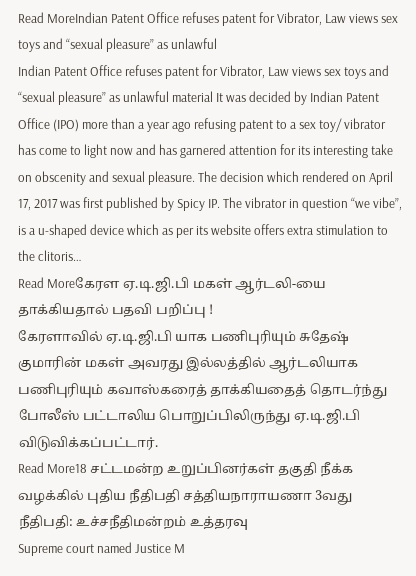Read MoreIndian Patent Office refuses patent for Vibrator, Law views sex toys and “sexual pleasure” as unlawful
Indian Patent Office refuses patent for Vibrator, Law views sex toys and “sexual pleasure” as unlawful material It was decided by Indian Patent Office (IPO) more than a year ago refusing patent to a sex toy/ vibrator has come to light now and has garnered attention for its interesting take on obscenity and sexual pleasure. The decision which rendered on April 17, 2017 was first published by Spicy IP. The vibrator in question “we vibe”, is a u-shaped device which as per its website offers extra stimulation to the clitoris…
Read Moreகேரள ஏ.டி.ஜி.பி மகள் ஆர்டலி-யை தாக்கியதால் பதவி பறிப்பு !
கேரளாவில் ஏ.டி.ஜி.பி யாக பணிபுரியும் சுதேஷ் குமாரின் மகள் அவரது இல்லத்தில் ஆர்டலியாக பணிபுரியும் கவாஸ்கரைத் தாக்கியதைத் தொடர்ந்து போலீஸ் பட்டாலிய பொறுப்பிலிருந்து ஏ.டி.ஜி.பி விடுவிக்கப்பட்டார்.
Read More18 சட்டமன்ற உறுப்பினர்கள் தகுதி நீக்க வழக்கில் புதிய நீதிபதி சத்தியநாராயணா 3வது நீதிபதி: உச்சநீதிமன்றம் உத்தரவு
Supreme court named Justice M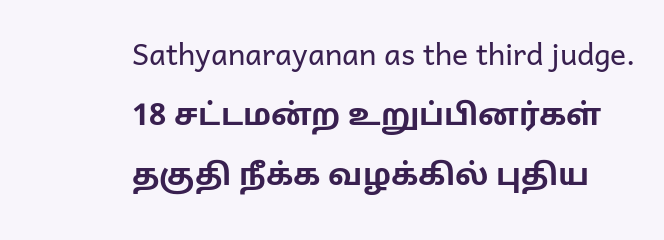Sathyanarayanan as the third judge. 18 சட்டமன்ற உறுப்பினர்கள் தகுதி நீக்க வழக்கில் புதிய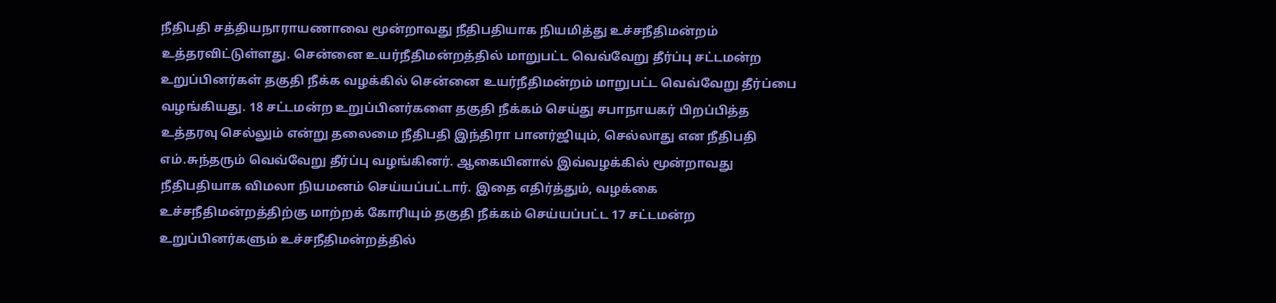நீதிபதி சத்தியநாராயணாவை மூன்றாவது நீதிபதியாக நியமித்து உச்சநீதிமன்றம் உத்தரவிட்டுள்ளது. சென்னை உயர்நீதிமன்றத்தில் மாறுபட்ட வெவ்வேறு தீர்ப்பு சட்டமன்ற உறுப்பினர்கள் தகுதி நீக்க வழக்கில் சென்னை உயர்நீதிமன்றம் மாறுபட்ட வெவ்வேறு தீர்ப்பை வழங்கியது. 18 சட்டமன்ற உறுப்பினர்களை தகுதி நீக்கம் செய்து சபாநாயகர் பிறப்பித்த உத்தரவு செல்லும் என்று தலைமை நீதிபதி இந்திரா பானர்ஜியும், செல்லாது என நீதிபதி எம்.சுந்தரும் வெவ்வேறு தீர்ப்பு வழங்கினர். ஆகையினால் இவ்வழக்கில் மூன்றாவது நீதிபதியாக விமலா நியமனம் செய்யப்பட்டார். இதை எதிர்த்தும், வழக்கை உச்சநீதிமன்றத்திற்கு மாற்றக் கோரியும் தகுதி நீக்கம் செய்யப்பட்ட 17 சட்டமன்ற உறுப்பினர்களும் உச்சநீதிமன்றத்தில்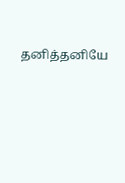தனித்தனியே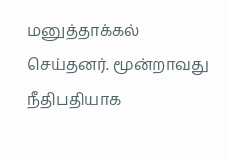மனுத்தாக்கல் செய்தனர். மூன்றாவது நீதிபதியாக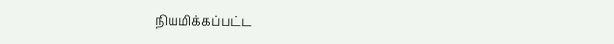நியமிக்கப்பட்ட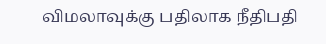விமலாவுக்கு பதிலாக நீதிபதி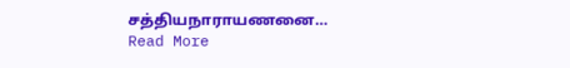சத்தியநாராயணனை…
Read More